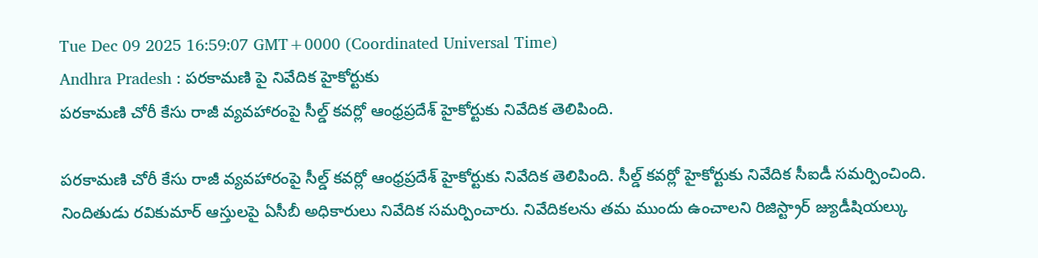Tue Dec 09 2025 16:59:07 GMT+0000 (Coordinated Universal Time)
Andhra Pradesh : పరకామణి పై నివేదిక హైకోర్టుకు
పరకామణి చోరీ కేసు రాజీ వ్యవహారంపై సీల్డ్ కవర్లో ఆంధ్రప్రదేశ్ హైకోర్టుకు నివేదిక తెలిపింది.

పరకామణి చోరీ కేసు రాజీ వ్యవహారంపై సీల్డ్ కవర్లో ఆంధ్రప్రదేశ్ హైకోర్టుకు నివేదిక తెలిపింది. సీల్డ్ కవర్లో హైకోర్టుకు నివేదిక సీఐడీ సమర్పించింది. నిందితుడు రవికుమార్ ఆస్తులపై ఏసీబీ అధికారులు నివేదిక సమర్పించారు. నివేదికలను తమ ముందు ఉంచాలని రిజిస్ట్రార్ జ్యుడీషియల్కు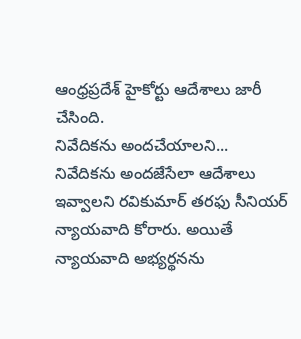ఆంధ్రప్రదేశ్ హైకోర్టు ఆదేశాలు జారీ చేసింది.
నివేదికను అందచేయాలని...
నివేదికను అందజేసేలా ఆదేశాలు ఇవ్వాలని రవికుమార్ తరఫు సీనియర్ న్యాయవాది కోరారు. అయితే న్యాయవాది అభ్యర్థనను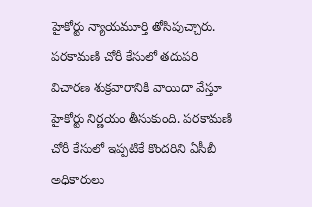హైకోర్టు న్యాయమూర్తి తోసిపుచ్చారు. పరకామణి చోరీ కేసులో తదుపరి విచారణ శుక్రవారానికి వాయిదా వేస్తూ హైకోర్టు నిర్ణయం తీసుకుంది. పరకామణి చోరీ కేసులో ఇప్పటికే కొందరిని ఏసీబీ అధికారులు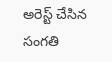అరెస్ట్ చేసిన సంగతి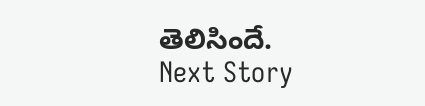తెలిసిందే.
Next Story